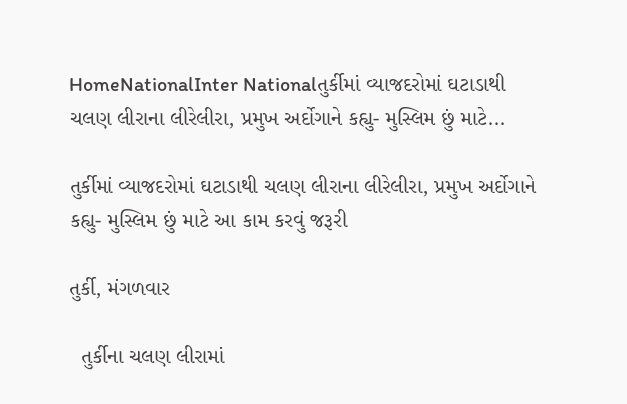HomeNationalInter Nationalતુર્કીમાં વ્યાજદરોમાં ઘટાડાથી ચલણ લીરાના લીરેલીરા, પ્રમુખ અર્દોગાને કહ્યુ- મુસ્લિમ છું માટે...

તુર્કીમાં વ્યાજદરોમાં ઘટાડાથી ચલણ લીરાના લીરેલીરા, પ્રમુખ અર્દોગાને કહ્યુ- મુસ્લિમ છું માટે આ કામ કરવું જરૂરી

તુર્કી, મંગળવાર

  તુર્કીના ચલણ લીરામાં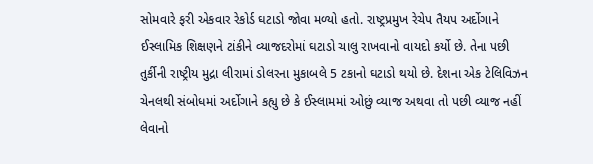સોમવારે ફરી એકવાર રેકોર્ડ ઘટાડો જોવા મળ્યો હતો. રાષ્ટ્રપ્રમુખ રેચેપ તૈયપ અર્દોગાને ઈસ્લામિક શિક્ષણને ટાંકીને વ્યાજદરોમાં ઘટાડો ચાલુ રાખવાનો વાયદો કર્યો છે. તેના પછી તુર્કીની રાષ્ટ્રીય મુદ્રા લીરામાં ડોલરના મુકાબલે 5 ટકાનો ઘટાડો થયો છે. દેશના એક ટેલિવિઝન ચેનલથી સંબોધમાં અર્દોગાને કહ્યુ છે કે ઈસ્લામમાં ઓછું વ્યાજ અથવા તો પછી વ્યાજ નહીં લેવાનો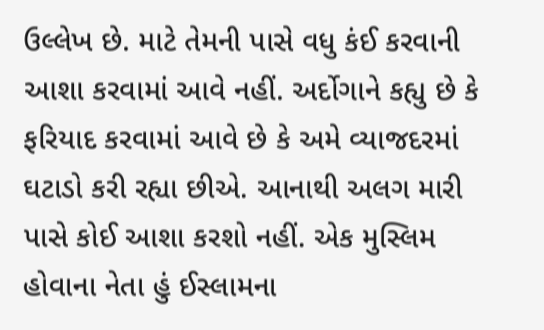ઉલ્લેખ છે. માટે તેમની પાસે વધુ કંઈ કરવાની આશા કરવામાં આવે નહીં. અર્દોગાને કહ્યુ છે કે ફરિયાદ કરવામાં આવે છે કે અમે વ્યાજદરમાં ઘટાડો કરી રહ્યા છીએ. આનાથી અલગ મારી પાસે કોઈ આશા કરશો નહીં. એક મુસ્લિમ હોવાના નેતા હું ઈસ્લામના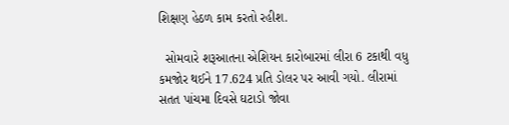શિક્ષણ હેઠળ કામ કરતો રહીશ.

  સોમવારે શરૂઆતના એશિયન કારોબારમાં લીરા 6 ટકાથી વધુ કમજોર થઈને 17.624 પ્રતિ ડોલર પર આવી ગયો. લીરામાં સતત પાંચમા દિવસે ઘટાડો જોવા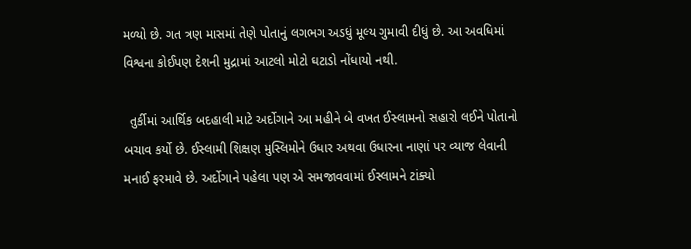મળ્યો છે. ગત ત્રણ માસમાં તેણે પોતાનું લગભગ અડધું મૂલ્ય ગુમાવી દીધું છે. આ અવધિમાં વિશ્વના કોઈપણ દેશની મુદ્રામાં આટલો મોટો ઘટાડો નોંધાયો નથી.

  તુર્કીમાં આર્થિક બદહાલી માટે અર્દોગાને આ મહીને બે વખત ઈસ્લામનો સહારો લઈને પોતાનો બચાવ કર્યો છે. ઈસ્લામી શિક્ષણ મુસ્લિમોને ઉધાર અથવા ઉધારના નાણાં પર વ્યાજ લેવાની મનાઈ ફરમાવે છે. અર્દોગાને પહેલા પણ એ સમજાવવામાં ઈસ્લામને ટાંક્યો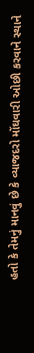હતો કે તેમનું માનવું છે કે વ્યાજદરો મોંઘવારી ઓછી કરવાને સ્થાને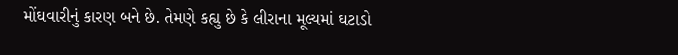મોંઘવારીનું કારણ બને છે. તેમણે કહ્યુ છે કે લીરાના મૂલ્યમાં ઘટાડો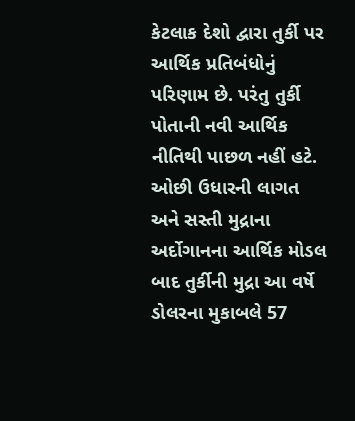કેટલાક દેશો દ્વારા તુર્કી પર આર્થિક પ્રતિબંધોનું પરિણામ છે. પરંતુ તુર્કી પોતાની નવી આર્થિક નીતિથી પાછળ નહીં હટે. ઓછી ઉધારની લાગત અને સસ્તી મુદ્રાના અર્દોગાનના આર્થિક મોડલ બાદ તુર્કીની મુદ્રા આ વર્ષે ડોલરના મુકાબલે 57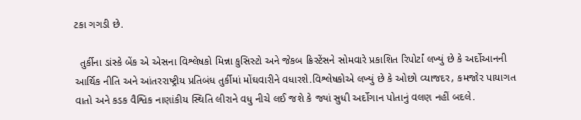ટકા ગગડી છે.

  તુર્કીના ડાંસ્કે બેંક એ એસના વિશ્લેષકો મિન્ના કુસિસ્ટો અને જેકબ ક્રિસ્ટેંસને સોમવારે પ્રકાશિત રિપોર્ટાં લખ્યું છે કે અર્દોઆનની આર્થિક નીતિ અને આંતરરાષ્ટ્રીય પ્રતિબંધ તુર્કીમાં મોંઘવારીને વધારશે.વિશ્લેષકોએ લખ્યું છે કે ઓછો વ્યાજદર, કમજોર પાયાગત વાતો અને કડક વૈશ્વિક નાણાંકીય સ્થિતિ લીરાને વધુ નીચે લઈ જશે કે જ્યાં સુધી અર્દોગાન પોતાનું વલણ નહીં બદલે.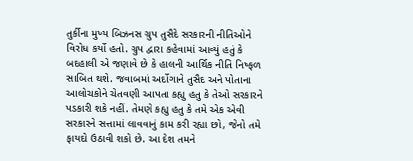તુર્કીના મુખ્ય બિઝનસ ગ્રુપ તુસૈદે સરકારની નીતિઓને વિરોધ કર્યો હતો. ગ્રુપ દ્વારા કહેવામાં આવ્યું હતું કે બદહાલી એ જણાવે છે કે હાલની આર્થિક નીતિ નિષ્ફળ સાબિત થશે. જવાબમાં અર્દોગાને તુસૈદ અને પોતાના આલોચકોને ચેતવણી આપતા કહ્યુ હતુ કે તેઓ સરકારને પડકારી શકે નહીં. તેમણે કહ્યુ હતુ કે તમે એક એવી સરકારને સત્તામાં લાવવાનું કામ કરી રહ્યા છો, જેનો તમે ફાયદો ઉઠાવી શકો છે. આ દેશ તમને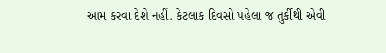આમ કરવા દેશે નહીં. કેટલાક દિવસો પહેલા જ તુર્કીથી એવી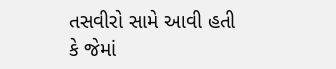તસવીરો સામે આવી હતી કે જેમાં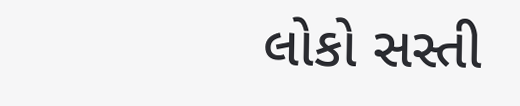લોકો સસ્તી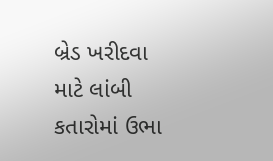બ્રેડ ખરીદવા માટે લાંબી કતારોમાં ઉભા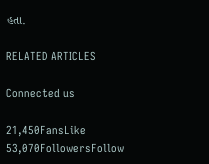હતા.

RELATED ARTICLES

Connected us

21,450FansLike
53,070FollowersFollow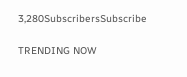3,280SubscribersSubscribe

TRENDING NOW